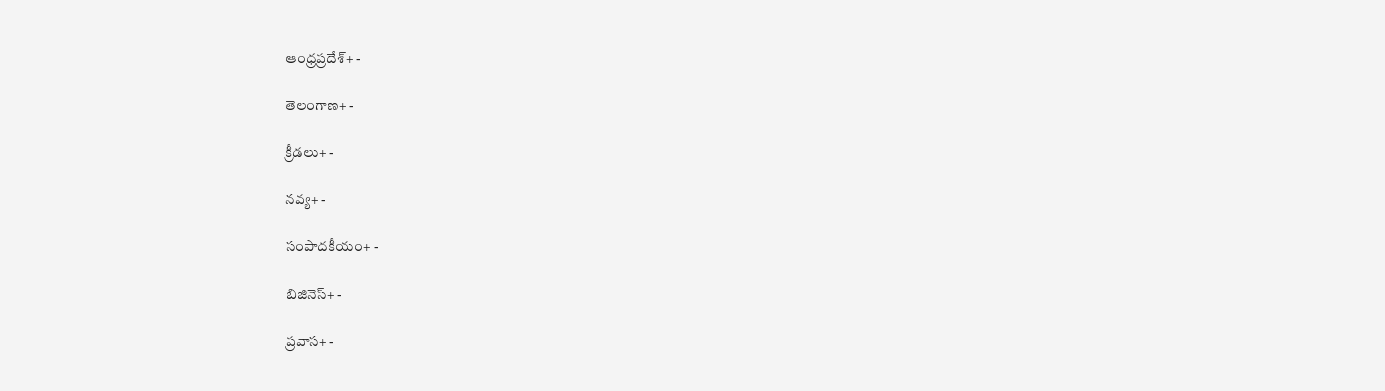ఆంధ్రప్రదేశ్+ -

తెలంగాణ+ -

క్రీడలు+ -

నవ్య+ -

సంపాదకీయం+ -

బిజినెస్+ -

ప్రవాస+ -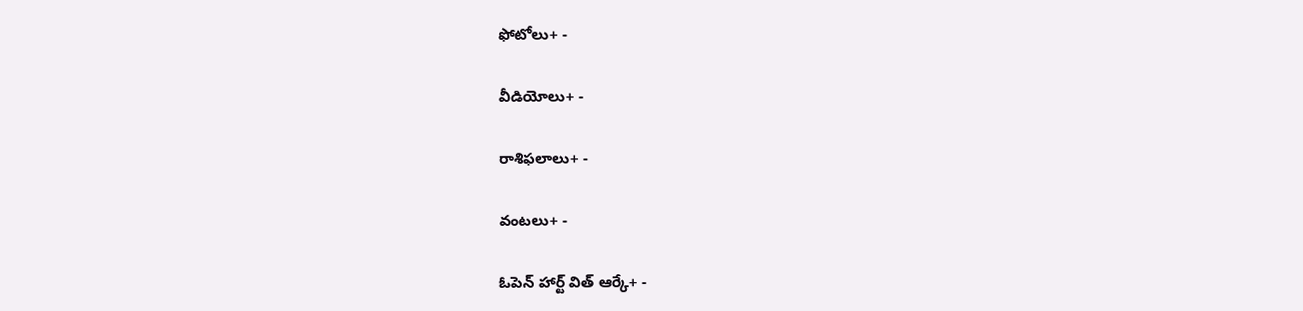ఫోటోలు+ -

వీడియోలు+ -

రాశిఫలాలు+ -

వంటలు+ -

ఓపెన్ హార్ట్ విత్ ఆర్కే+ -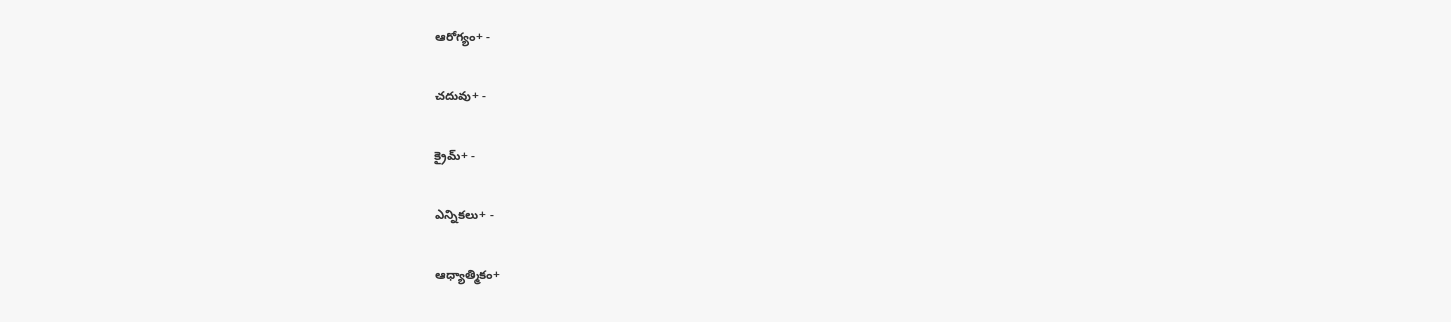ఆరోగ్యం+ -

చదువు+ -

క్రైమ్+ -

ఎన్నికలు+ -

ఆధ్యాత్మికం+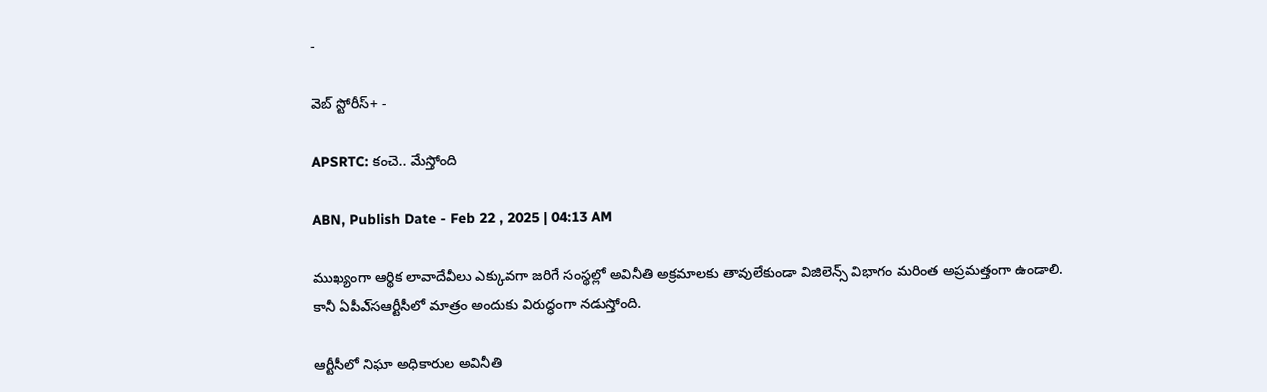-

వెబ్ స్టోరీస్+ -

APSRTC: కంచె.. మేస్తోంది

ABN, Publish Date - Feb 22 , 2025 | 04:13 AM

ముఖ్యంగా ఆర్థిక లావాదేవీలు ఎక్కువగా జరిగే సంస్థల్లో అవినీతి అక్రమాలకు తావులేకుండా విజిలెన్స్‌ విభాగం మరింత అప్రమత్తంగా ఉండాలి. కానీ ఏపీఎ్‌సఆర్టీసీలో మాత్రం అందుకు విరుద్ధంగా నడుస్తోంది.

ఆర్టీసీలో నిఘా అధికారుల అవినీతి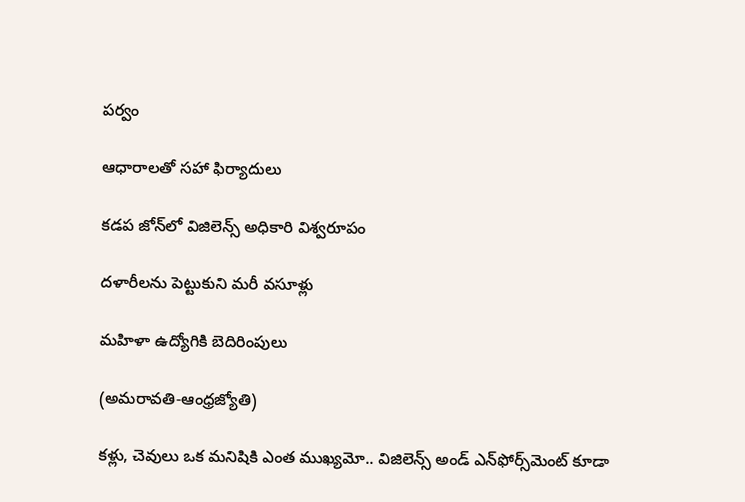పర్వం

ఆధారాలతో సహా ఫిర్యాదులు

కడప జోన్‌లో విజిలెన్స్‌ అధికారి విశ్వరూపం

దళారీలను పెట్టుకుని మరీ వసూళ్లు

మహిళా ఉద్యోగికి బెదిరింపులు

(అమరావతి-ఆంధ్రజ్యోతి)

కళ్లు, చెవులు ఒక మనిషికి ఎంత ముఖ్యమో.. విజిలెన్స్‌ అండ్‌ ఎన్‌ఫోర్స్‌మెంట్‌ కూడా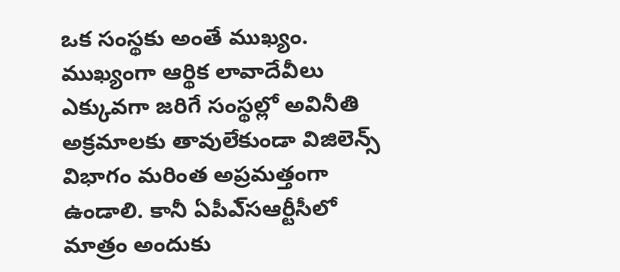ఒక సంస్థకు అంతే ముఖ్యం. ముఖ్యంగా ఆర్థిక లావాదేవీలు ఎక్కువగా జరిగే సంస్థల్లో అవినీతి అక్రమాలకు తావులేకుండా విజిలెన్స్‌ విభాగం మరింత అప్రమత్తంగా ఉండాలి. కానీ ఏపీఎ్‌సఆర్టీసీలో మాత్రం అందుకు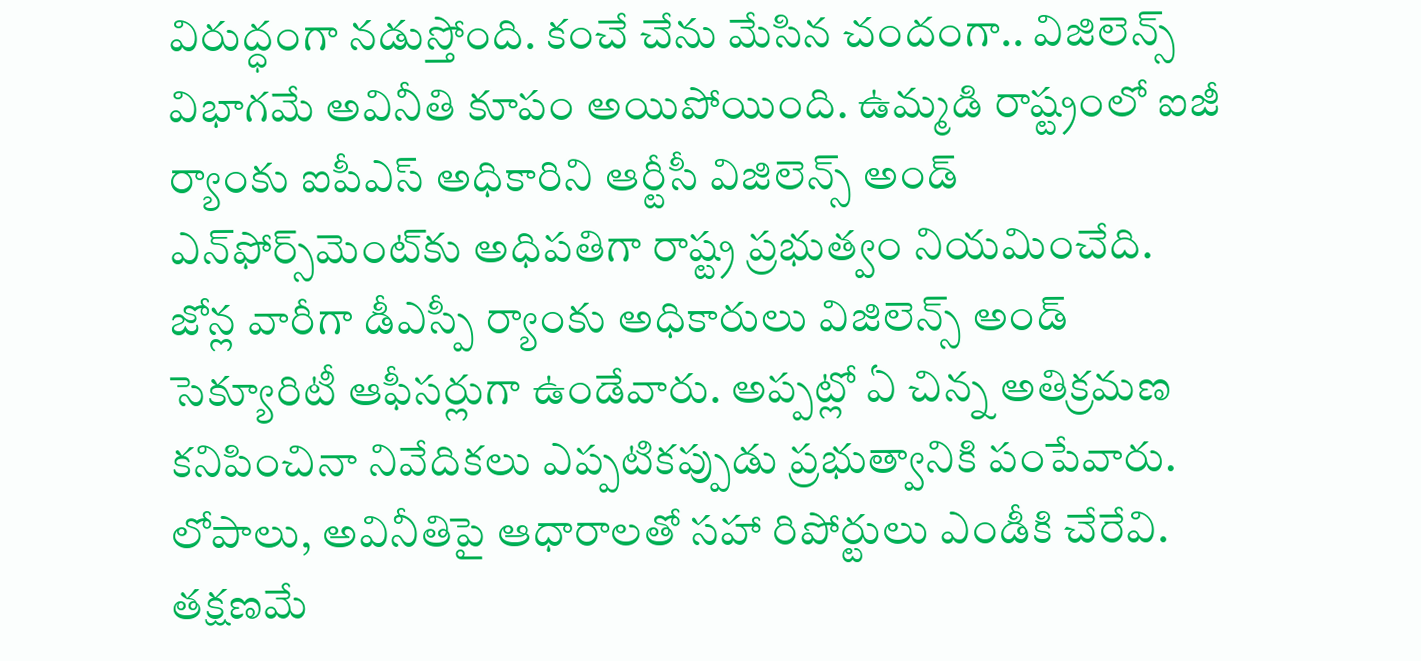విరుద్ధంగా నడుస్తోంది. కంచే చేను మేసిన చందంగా.. విజిలెన్స్‌ విభాగమే అవినీతి కూపం అయిపోయింది. ఉమ్మడి రాష్ట్రంలో ఐజీ ర్యాంకు ఐపీఎస్‌ అధికారిని ఆర్టీసీ విజిలెన్స్‌ అండ్‌ ఎన్‌ఫోర్స్‌మెంట్‌కు అధిపతిగా రాష్ట్ర ప్రభుత్వం నియమించేది. జోన్ల వారీగా డీఎస్పీ ర్యాంకు అధికారులు విజిలెన్స్‌ అండ్‌ సెక్యూరిటీ ఆఫీసర్లుగా ఉండేవారు. అప్పట్లో ఏ చిన్న అతిక్రమణ కనిపించినా నివేదికలు ఎప్పటికప్పుడు ప్రభుత్వానికి పంపేవారు. లోపాలు, అవినీతిపై ఆధారాలతో సహా రిపోర్టులు ఎండీకి చేరేవి. తక్షణమే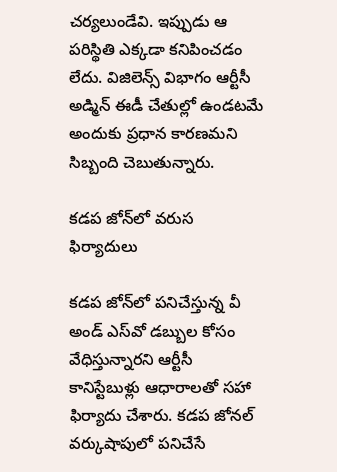చర్యలుండేవి. ఇప్పుడు ఆ పరిస్థితి ఎక్కడా కనిపించడం లేదు. విజిలెన్స్‌ విభాగం ఆర్టీసీ అడ్మిన్‌ ఈడీ చేతుల్లో ఉండటమే అందుకు ప్రధాన కారణమని సిబ్బంది చెబుతున్నారు.

కడప జోన్‌లో వరుస ఫిర్యాదులు

కడప జోన్‌లో పనిచేస్తున్న వీ అండ్‌ ఎస్‌వో డబ్బుల కోసం వేధిస్తున్నారని ఆర్టీసీ కానిస్టేబుళ్లు ఆధారాలతో సహా ఫిర్యాదు చేశారు. కడప జోనల్‌ వర్కుషాపులో పనిచేసే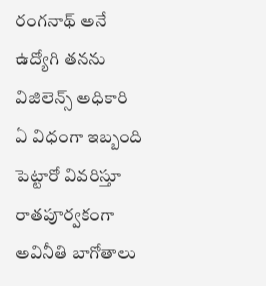రంగనాథ్‌ అనే ఉద్యోగి తనను విజిలెన్స్‌ అధికారి ఏ విధంగా ఇబ్బంది పెట్టారో వివరిస్తూ రాతపూర్వకంగా అవినీతి బాగోతాలు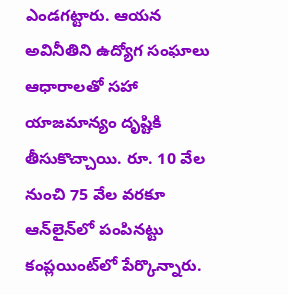ఎండగట్టారు. ఆయన అవినీతిని ఉద్యోగ సంఘాలు ఆధారాలతో సహా యాజమాన్యం దృష్టికి తీసుకొచ్చాయి. రూ. 10 వేల నుంచి 75 వేల వరకూ ఆన్‌లైన్‌లో పంపినట్టు కంప్లయింట్‌లో పేర్కొన్నారు.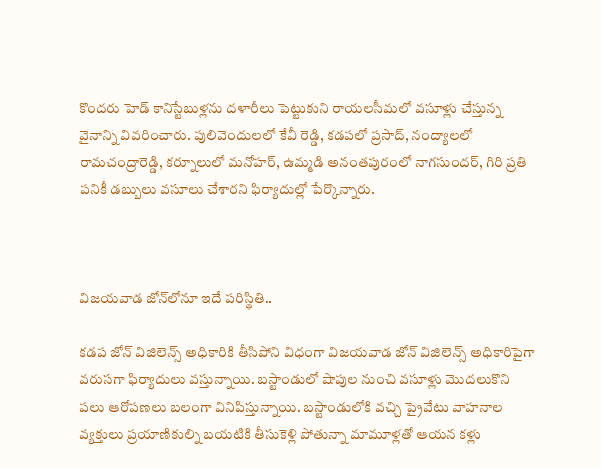కొందరు హెడ్‌ కానిస్టేబుళ్లను దళారీలు పెట్టుకుని రాయలసీమలో వసూళ్లు చేస్తున్న వైనాన్ని వివరించారు. పులివెందులలో కేవీ రెడ్డి, కడపలో ప్రసాద్‌, నంద్యాలలో రామచంద్రారెడ్డి, కర్నూలులో మనోహర్‌, ఉమ్మడి అనంతపురంలో నాగసుందర్‌, గిరి ప్రతి పనికీ డబ్బులు వసూలు చేశారని ఫిర్యాదుల్లో పేర్కొన్నారు.



విజయవాడ జోన్‌లోనూ ఇదే పరిస్థితి..

కడప జోన్‌ విజిలెన్స్‌ అధికారికి తీసిపోని విధంగా విజయవాడ జోన్‌ విజిలెన్స్‌ అధికారిపైగా వరుసగా ఫిర్యాదులు వస్తున్నాయి. బస్టాండులో షాపుల నుంచి వసూళ్లు మొదలుకొని పలు ఆరోపణలు బలంగా వినిపిస్తున్నాయి. బస్టాండులోకి వచ్చి ప్రైవేటు వాహనాల వ్యక్తులు ప్రయాణికుల్ని బయటికి తీసుకెళ్లి పోతున్నా మామూళ్లతో ఆయన కళ్లు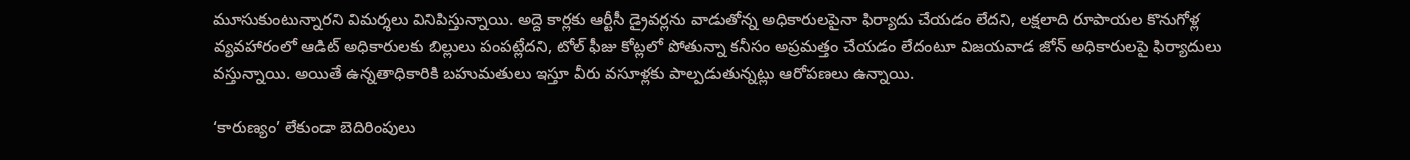మూసుకుంటున్నారని విమర్శలు వినిపిస్తున్నాయి. అద్దె కార్లకు ఆర్టీసీ డ్రైవర్లను వాడుతోన్న అధికారులపైనా ఫిర్యాదు చేయడం లేదని, లక్షలాది రూపాయల కొనుగోళ్ల వ్యవహారంలో ఆడిట్‌ అధికారులకు బిల్లులు పంపట్లేదని, టోల్‌ ఫీజు కోట్లలో పోతున్నా కనీసం అప్రమత్తం చేయడం లేదంటూ విజయవాడ జోన్‌ అధికారులపై ఫిర్యాదులు వస్తున్నాయి. అయితే ఉన్నతాధికారికి బహుమతులు ఇస్తూ వీరు వసూళ్లకు పాల్పడుతున్నట్లు ఆరోపణలు ఉన్నాయి.

‘కారుణ్యం’ లేకుండా బెదిరింపులు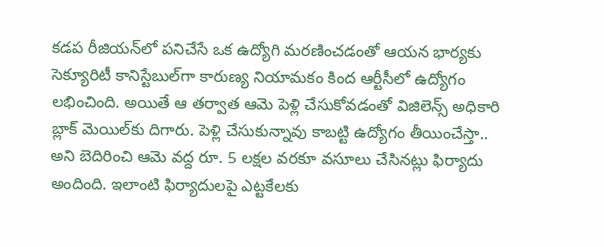కడప రీజియన్‌లో పనిచేసే ఒక ఉద్యోగి మరణించడంతో ఆయన భార్యకు సెక్యూరిటీ కానిస్టేబుల్‌గా కారుణ్య నియామకం కింద ఆర్టీసీలో ఉద్యోగం లభించింది. అయితే ఆ తర్వాత ఆమె పెళ్లి చేసుకోవడంతో విజిలెన్స్‌ అధికారి బ్లాక్‌ మెయిల్‌కు దిగారు. పెళ్లి చేసుకున్నావు కాబట్టి ఉద్యోగం తీయించేస్తా.. అని బెదిరించి ఆమె వద్ద రూ. 5 లక్షల వరకూ వసూలు చేసినట్లు ఫిర్యాదు అందింది. ఇలాంటి ఫిర్యాదులపై ఎట్టకేలకు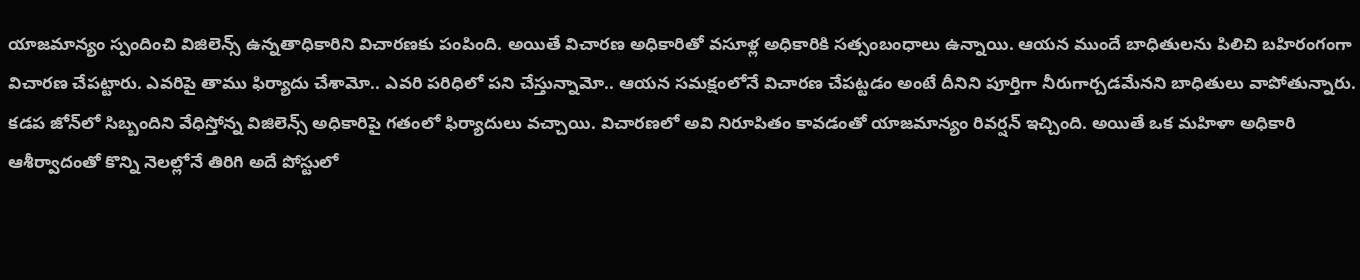యాజమాన్యం స్పందించి విజిలెన్స్‌ ఉన్నతాధికారిని విచారణకు పంపింది. అయితే విచారణ అధికారితో వసూళ్ల అధికారికి సత్సంబంధాలు ఉన్నాయి. ఆయన ముందే బాధితులను పిలిచి బహిరంగంగా విచారణ చేపట్టారు. ఎవరిపై తాము ఫిర్యాదు చేశామో.. ఎవరి పరిధిలో పని చేస్తున్నామో.. ఆయన సమక్షంలోనే విచారణ చేపట్టడం అంటే దీనిని పూర్తిగా నీరుగార్చడమేనని బాధితులు వాపోతున్నారు. కడప జోన్‌లో సిబ్బందిని వేధిస్తోన్న విజిలెన్స్‌ అధికారిపై గతంలో ఫిర్యాదులు వచ్చాయి. విచారణలో అవి నిరూపితం కావడంతో యాజమాన్యం రివర్షన్‌ ఇచ్చింది. అయితే ఒక మహిళా అధికారి ఆశీర్వాదంతో కొన్ని నెలల్లోనే తిరిగి అదే పోస్టులో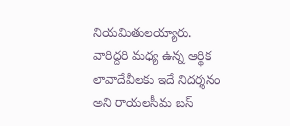నియమితులయ్యారు. వారిద్దరి మధ్య ఉన్న ఆర్థిక లావాదేవీలకు ఇదే నిదర్శనం అని రాయలసీమ బస్‌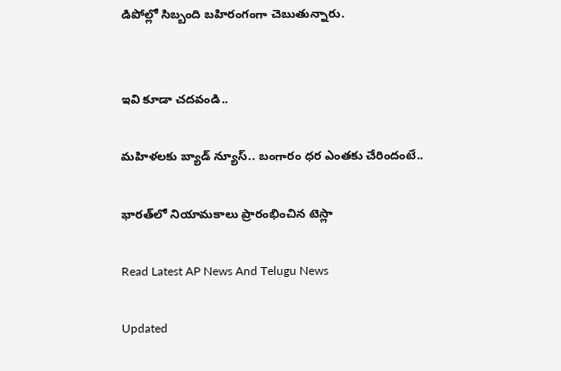డిపోల్లో సిబ్బంది బహిరంగంగా చెబుతున్నారు.


ఇవి కూడా చదవండి..

మహిళలకు బ్యాడ్ న్యూస్.. బంగారం ధర ఎంతకు చేరిందంటే..

భారత్‌లో నియామకాలు ప్రారంభించిన టెస్లా

Read Latest AP News And Telugu News

Updated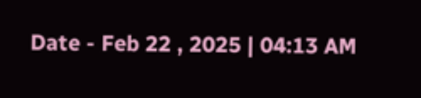Date - Feb 22 , 2025 | 04:13 AM